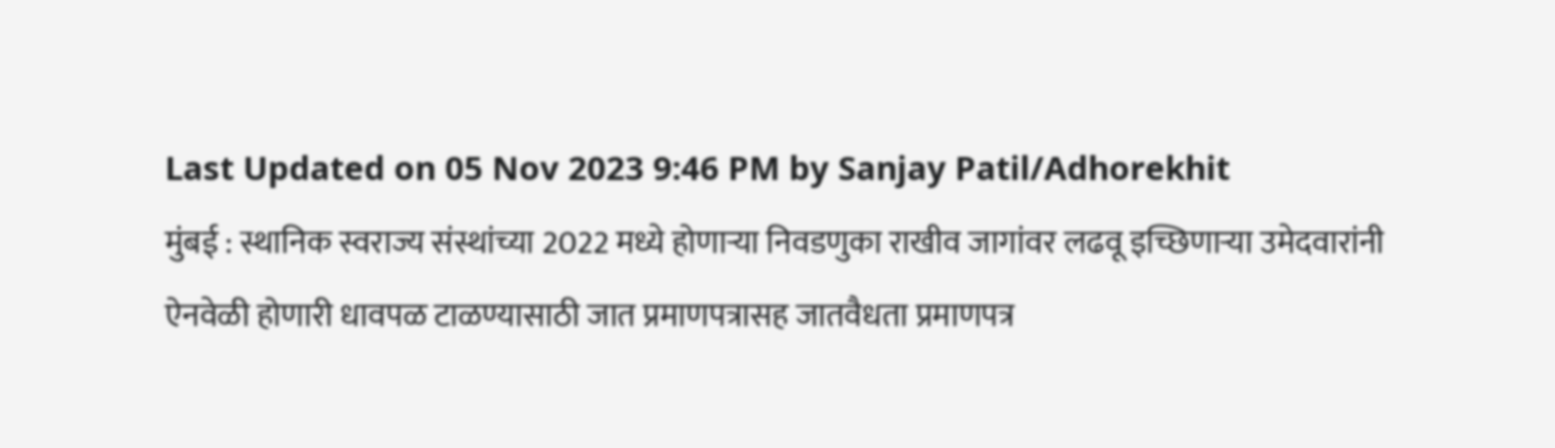Last Updated on 05 Nov 2023 9:46 PM by Sanjay Patil/Adhorekhit
मुंबई : स्थानिक स्वराज्य संस्थांच्या 2022 मध्ये होणाऱ्या निवडणुका राखीव जागांवर लढवू इच्छिणाऱ्या उमेदवारांनी ऐनवेळी होणारी धावपळ टाळण्यासाठी जात प्रमाणपत्रासह जातवैधता प्रमाणपत्र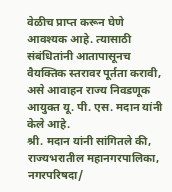वेळीच प्राप्त करून घेणे आवश्यक आहे. त्यासाठी संबंधितांनी आतापासूनच वैयक्तिक स्तरावर पूर्तता करावी, असे आवाहन राज्य निवडणूक आयुक्त यू. पी. एस. मदान यांनी केले आहे.
श्री. मदान यांनी सांगितले की, राज्यभरातील महानगरपालिका, नगरपरिषदा/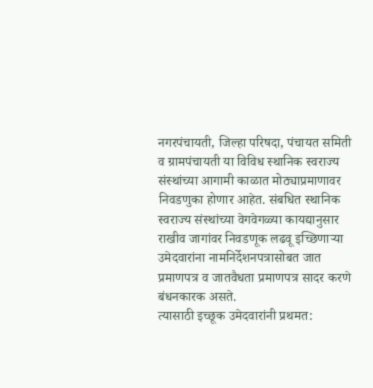नगरपंचायती, जिल्हा परिषदा, पंचायत समिती व ग्रामपंचायती या विविध स्थानिक स्वराज्य संस्थांच्या आगामी काळात मोठ्याप्रमाणावर निवडणुका होणार आहेत. संबधित स्थानिक स्वराज्य संस्थांच्या वेगवेगळ्या कायद्यानुसार राखीव जागांवर निवडणूक लढवू इच्छिणाऱ्या उमेदवारांना नामनिर्देशनपत्रासोबत जात प्रमाणपत्र व जातवैधता प्रमाणपत्र सादर करणे बंधनकारक असते.
त्यासाठी इच्छूक उमेदवारांनी प्रथमत: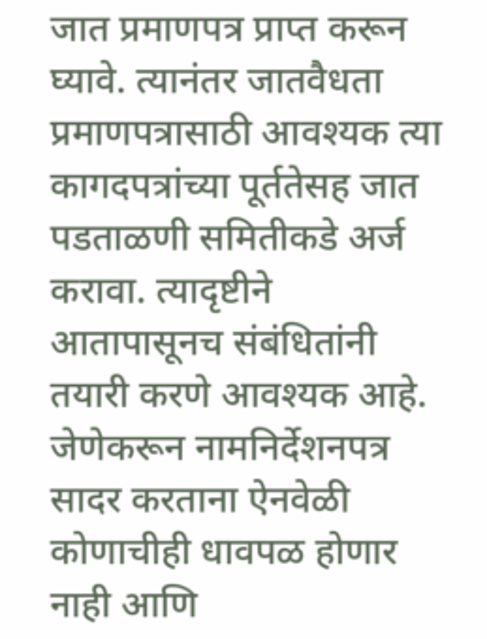जात प्रमाणपत्र प्राप्त करून घ्यावे. त्यानंतर जातवैधता प्रमाणपत्रासाठी आवश्यक त्या कागदपत्रांच्या पूर्ततेसह जात पडताळणी समितीकडे अर्ज करावा. त्यादृष्टीने आतापासूनच संबंधितांनी तयारी करणे आवश्यक आहे. जेणेकरून नामनिर्देशनपत्र सादर करताना ऐनवेळी कोणाचीही धावपळ होणार नाही आणि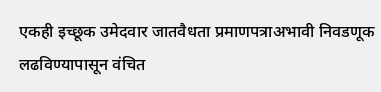एकही इच्छूक उमेदवार जातवैधता प्रमाणपत्राअभावी निवडणूक लढविण्यापासून वंचित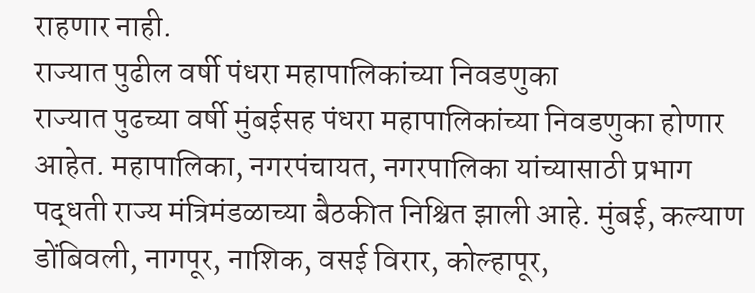राहणार नाही.
राज्यात पुढील वर्षी पंधरा महापालिकांच्या निवडणुका
राज्यात पुढच्या वर्षी मुंबईसह पंधरा महापालिकांच्या निवडणुका होणार आहेत. महापालिका, नगरपंचायत, नगरपालिका यांच्यासाठी प्रभाग पद्धती राज्य मंत्रिमंडळाच्या बैठकीत निश्चित झाली आहे. मुंबई, कल्याण डोंबिवली, नागपूर, नाशिक, वसई विरार, कोल्हापूर,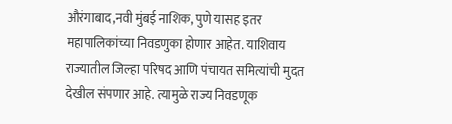औरंगाबाद,नवी मुंबई नाशिक, पुणे यासह इतर महापालिकांच्या निवडणुका होणार आहेत. याशिवाय राज्यातील जिल्हा परिषद आणि पंचायत समित्यांची मुदत देखील संपणार आहे. त्यामुळे राज्य निवडणूक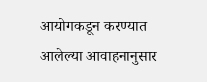आयोगकडून करण्यात आलेल्या आवाहनानुसार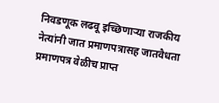निवडणूक लढवू इच्छिणाऱ्या राजकीय नेत्यांनी जात प्रमाणपत्रासह जातवैधता प्रमाणपत्र वेळीच प्राप्त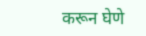करून घेणे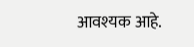आवश्यक आहे.